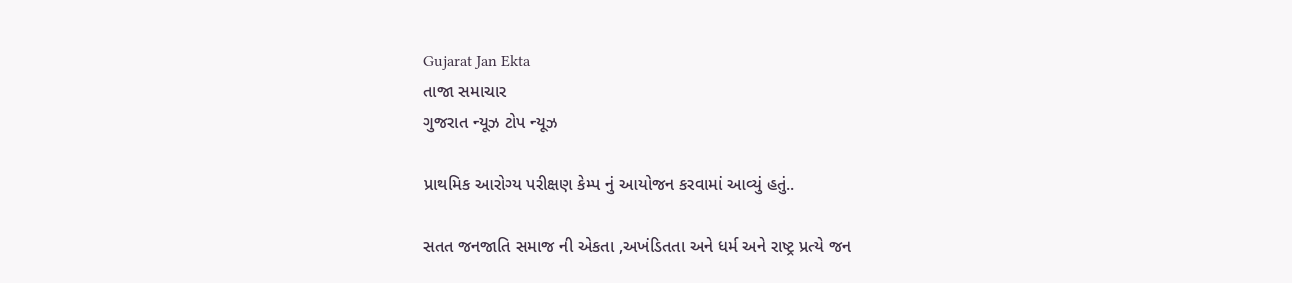Gujarat Jan Ekta
તાજા સમાચાર
ગુજરાત ન્યૂઝ ટોપ ન્યૂઝ

પ્રાથમિક આરોગ્ય પરીક્ષણ કેમ્પ નું આયોજન કરવામાં આવ્યું હતું..

સતત જનજાતિ સમાજ ની એકતા ,અખંડિતતા અને ધર્મ અને રાષ્ટ્ર પ્રત્યે જન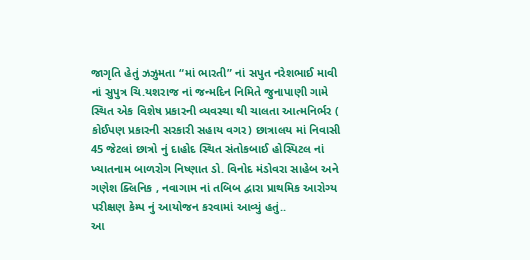જાગૃતિ હેતું ઝઝુમતા “માં ભારતી” નાં સપુત નરેશભાઈ માવી નાં સુપુત્ર ચિ.યશરાજ નાં જન્મદિન નિમિતે જુનાપાણી ગામે સ્થિત એક વિશેષ પ્રકારની વ્યવસ્થા થી ચાલતા આત્મનિર્ભર ( કોઈપણ પ્રકારની સરકારી સહાય વગર) છાત્રાલય માં નિવાસી 45 જેટલાં છાત્રો નું દાહોદ સ્થિત સંતોકબાઈ હોસ્પિટલ નાં ખ્યાતનામ બાળરોગ નિષ્ણાત ડો. વિનોદ મંડોવરા સાહેબ અને ગણેશ ક્લિનિક , નવાગામ નાં તબિબ દ્વારા પ્રાથમિક આરોગ્ય પરીક્ષણ કેમ્પ નું આયોજન કરવામાં આવ્યું હતું..
આ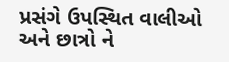પ્રસંગે ઉપસ્થિત વાલીઓ અને છાત્રો ને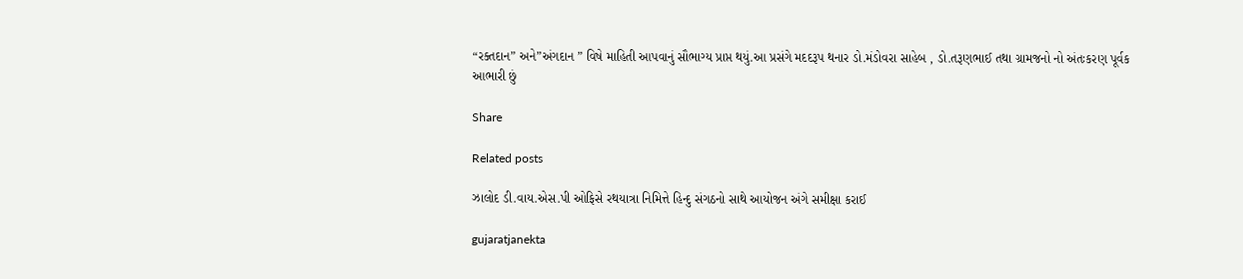“રક્તદાન” અને”અંગદાન ” વિષે માહિતી આપવાનું સૌભાગ્ય પ્રાપ્ત થયું.આ પ્રસંગે મદદરૂપ થનાર ડો.મંડોવરા સાહેબ , ડો.તરૂણભાઈ તથા ગ્રામજનો નો અંતઃકરણ પૂર્વક આભારી છું

Share

Related posts

ઝાલોદ ડી.વાય.એસ.પી ઓફિસે રથયાત્રા નિમિત્તે હિન્દુ સંગઠનો સાથે આયોજન અંગે સમીક્ષા કરાઈ

gujaratjanekta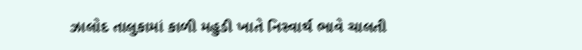ઝાલોદ તાલુકામાં કાળી મહુડી ખાતે નિસ્વાર્થ ભાવે ચાલતી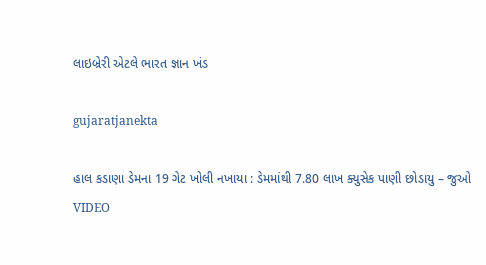લાઇબ્રેરી એટલે ભારત જ્ઞાન ખંડ

gujaratjanekta

હાલ કડાણા ડેમના 19 ગેટ ખોલી નખાયા : ડેમમાંથી 7.80 લાખ ક્યુસેક પાણી છોડાયુ – જુઓ VIDEO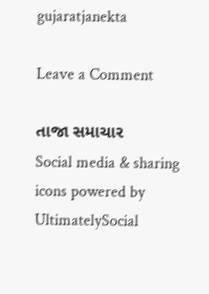gujaratjanekta

Leave a Comment

તાજા સમાચાર
Social media & sharing icons powered by UltimatelySocial